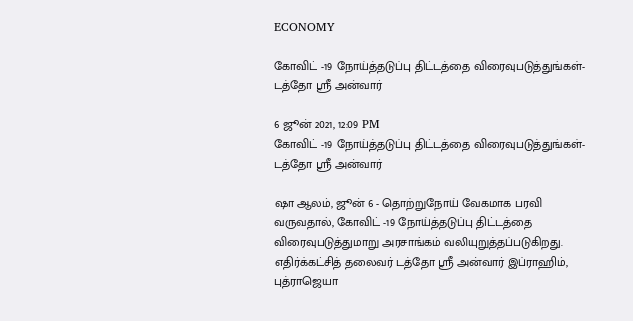ECONOMY

கோவிட் -19 நோய்த்தடுப்பு திட்டத்தை விரைவுபடுத்துங்கள்- டத்தோ ஶ்ரீ அன்வார்

6 ஜூன் 2021, 12:09 PM
கோவிட் -19 நோய்த்தடுப்பு திட்டத்தை விரைவுபடுத்துங்கள்- டத்தோ ஶ்ரீ அன்வார்

ஷா ஆலம், ஜூன் 6 - தொற்றுநோய் வேகமாக பரவி வருவதால், கோவிட் -19 நோய்த்தடுப்பு திட்டத்தை விரைவுபடுத்துமாறு அரசாங்கம் வலியுறுத்தப்படுகிறது. எதிர்க்கட்சித் தலைவர் டத்தோ ஶ்ரீ அன்வார் இப்ராஹிம், புத்ராஜெயா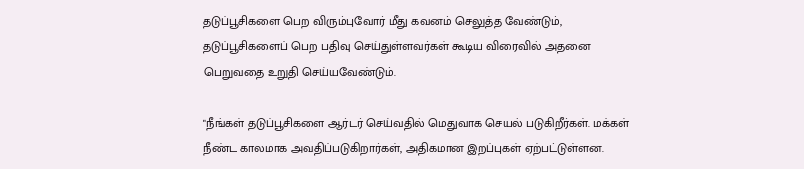தடுப்பூசிகளை பெற விரும்புவோர் மீது கவனம் செலுத்த வேண்டும், தடுப்பூசிகளைப் பெற பதிவு செய்துள்ளவர்கள் கூடிய விரைவில் அதனை பெறுவதை உறுதி செய்யவேண்டும்.

"நீங்கள் தடுப்பூசிகளை ஆர்டர் செய்வதில் மெதுவாக செயல் படுகிறீர்கள். மக்கள் நீண்ட காலமாக அவதிப்படுகிறார்கள், அதிகமான இறப்புகள் ஏற்பட்டுள்ளன.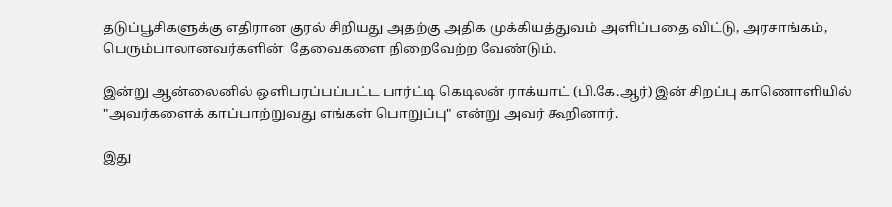தடுப்பூசிகளுக்கு எதிரான குரல் சிறியது அதற்கு அதிக முக்கியத்துவம் அளிப்பதை விட்டு, அரசாங்கம், பெரும்பாலானவர்களின்  தேவைகளை நிறைவேற்ற வேண்டும்.

இன்று ஆன்லைனில் ஒளிபரப்பப்பட்ட பார்ட்டி கெடிலன் ராக்யாட் (பி.கே.ஆர்) இன் சிறப்பு காணொளியில் "அவர்களைக் காப்பாற்றுவது எங்கள் பொறுப்பு" என்று அவர் கூறினார்.

இது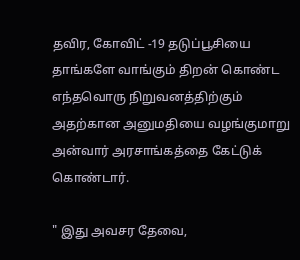தவிர, கோவிட் -19 தடுப்பூசியை தாங்களே வாங்கும் திறன் கொண்ட எந்தவொரு நிறுவனத்திற்கும்  அதற்கான அனுமதியை வழங்குமாறு அன்வார் அரசாங்கத்தை கேட்டுக் கொண்டார்.

" இது அவசர தேவை,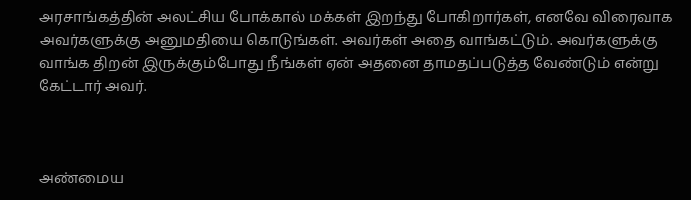அரசாங்கத்தின் அலட்சிய போக்கால் மக்கள் இறந்து போகிறார்கள், எனவே விரைவாக அவர்களுக்கு அனுமதியை கொடுங்கள். அவர்கள் அதை வாங்கட்டும். அவர்களுக்கு வாங்க திறன் இருக்கும்போது நீங்கள் ஏன் அதனை தாமதப்படுத்த வேண்டும் என்று கேட்டார் அவர்.



அண்மைய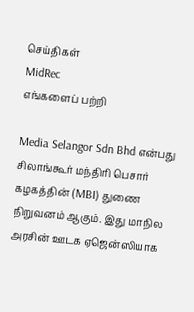செய்திகள்
MidRec
எங்களைப் பற்றி

Media Selangor Sdn Bhd என்பது சிலாங்கூர் மந்திரி பெசார் கழகத்தின் (MBI) துணை நிறுவனம் ஆகும். இது மாநில அரசின் ஊடக ஏஜென்ஸியாக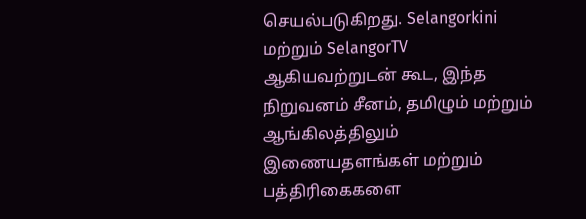செயல்படுகிறது. Selangorkini மற்றும் SelangorTV ஆகியவற்றுடன் கூட, இந்த நிறுவனம் சீனம், தமிழும் மற்றும் ஆங்கிலத்திலும் இணையதளங்கள் மற்றும் பத்திரிகைகளை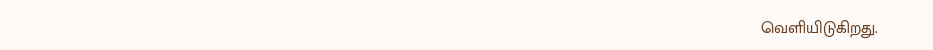வெளியிடுகிறது.